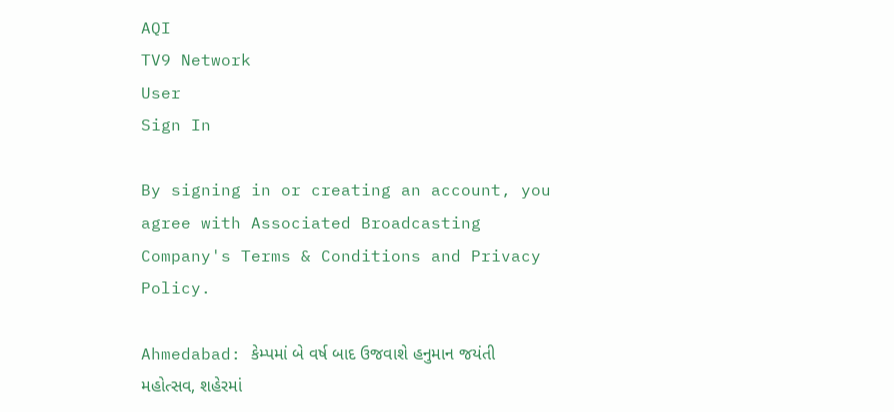AQI
TV9 Network
User
Sign In

By signing in or creating an account, you agree with Associated Broadcasting Company's Terms & Conditions and Privacy Policy.

Ahmedabad: કેમ્પમાં બે વર્ષ બાદ ઉજવાશે હનુમાન જયંતી મહોત્સવ, શહેરમાં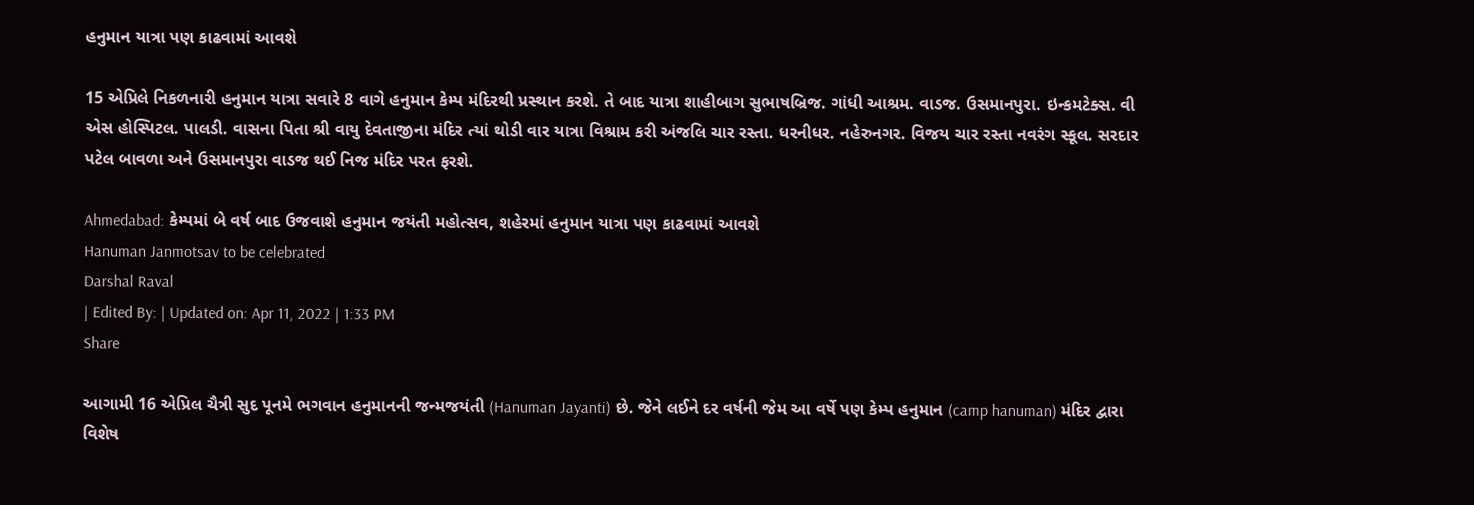હનુમાન યાત્રા પણ કાઢવામાં આવશે

15 એપ્રિલે નિકળનારી હનુમાન યાત્રા સવારે 8 વાગે હનુમાન કેમ્પ મંદિરથી પ્રસ્થાન કરશે. તે બાદ યાત્રા શાહીબાગ સુભાષબ્રિજ. ગાંધી આશ્રમ. વાડજ. ઉસમાનપુરા. ઇન્કમટેક્સ. વી એસ હોસ્પિટલ. પાલડી. વાસના પિતા શ્રી વાયુ દેવતાજીના મંદિર ત્યાં થોડી વાર યાત્રા વિશ્રામ કરી અંજલિ ચાર રસ્તા. ધરનીધર. નહેરુનગર. વિજય ચાર રસ્તા નવરંગ સ્કૂલ. સરદાર પટેલ બાવળા અને ઉસમાનપુરા વાડજ થઈ નિજ મંદિર પરત ફરશે.

Ahmedabad: કેમ્પમાં બે વર્ષ બાદ ઉજવાશે હનુમાન જયંતી મહોત્સવ, શહેરમાં હનુમાન યાત્રા પણ કાઢવામાં આવશે
Hanuman Janmotsav to be celebrated
Darshal Raval
| Edited By: | Updated on: Apr 11, 2022 | 1:33 PM
Share

આગામી 16 એપ્રિલ ચૈત્રી સુદ પૂનમે ભગવાન હનુમાનની જન્મજયંતી (Hanuman Jayanti) છે. જેને લઈને દર વર્ષની જેમ આ વર્ષે પણ કેમ્પ હનુમાન (camp hanuman) મંદિર દ્વારા વિશેષ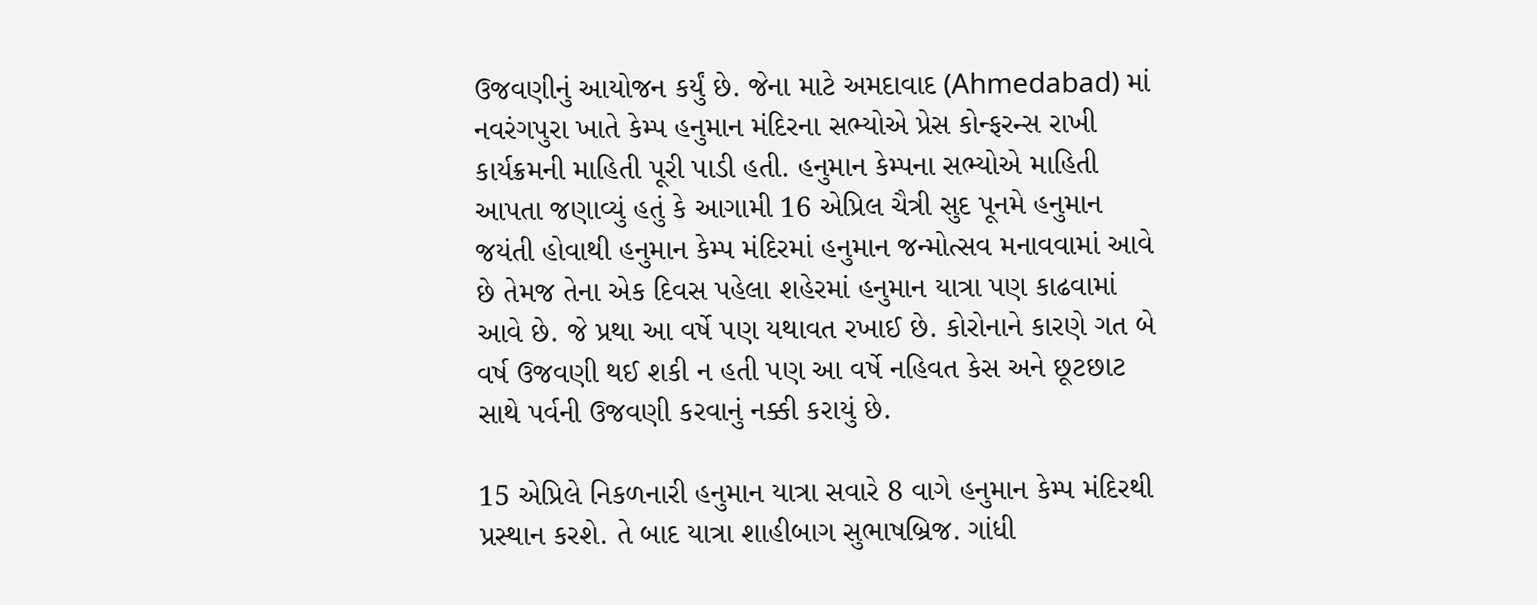ઉજવણીનું આયોજન કર્યું છે. જેના માટે અમદાવાદ (Ahmedabad) માં નવરંગપુરા ખાતે કેમ્પ હનુમાન મંદિરના સભ્યોએ પ્રેસ કોન્ફરન્સ રાખી કાર્યક્રમની માહિતી પૂરી પાડી હતી. હનુમાન કેમ્પના સભ્યોએ માહિતી આપતા જણાવ્યું હતું કે આગામી 16 એપ્રિલ ચૈત્રી સુદ પૂનમે હનુમાન જયંતી હોવાથી હનુમાન કેમ્પ મંદિરમાં હનુમાન જન્મોત્સવ મનાવવામાં આવે છે તેમજ તેના એક દિવસ પહેલા શહેરમાં હનુમાન યાત્રા પણ કાઢવામાં આવે છે. જે પ્રથા આ વર્ષે પણ યથાવત રખાઈ છે. કોરોનાને કારણે ગત બે વર્ષ ઉજવણી થઈ શકી ન હતી પણ આ વર્ષે નહિવત કેસ અને છૂટછાટ સાથે પર્વની ઉજવણી કરવાનું નક્કી કરાયું છે.

15 એપ્રિલે નિકળનારી હનુમાન યાત્રા સવારે 8 વાગે હનુમાન કેમ્પ મંદિરથી પ્રસ્થાન કરશે. તે બાદ યાત્રા શાહીબાગ સુભાષબ્રિજ. ગાંધી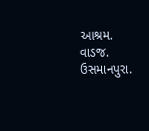આશ્રમ. વાડજ. ઉસમાનપુરા.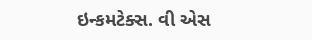ઇન્કમટેક્સ. વી એસ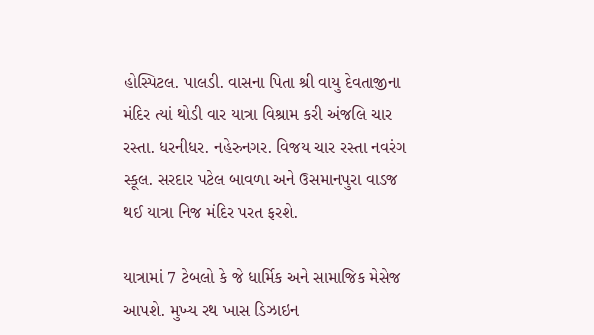હોસ્પિટલ. પાલડી. વાસના પિતા શ્રી વાયુ દેવતાજીના મંદિર ત્યાં થોડી વાર યાત્રા વિશ્રામ કરી અંજલિ ચાર રસ્તા. ધરનીધર. નહેરુનગર. વિજય ચાર રસ્તા નવરંગ સ્કૂલ. સરદાર પટેલ બાવળા અને ઉસમાનપુરા વાડજ થઈ યાત્રા નિજ મંદિર પરત ફરશે.

યાત્રામાં 7 ટેબલો કે જે ધાર્મિક અને સામાજિક મેસેજ આપશે. મુખ્ય રથ ખાસ ડિઝાઇન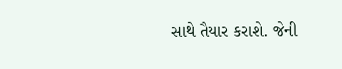સાથે તૈયાર કરાશે. જેની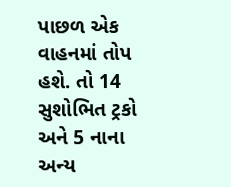પાછળ એક વાહનમાં તોપ હશે. તો 14 સુશોભિત ટ્રકો અને 5 નાના અન્ય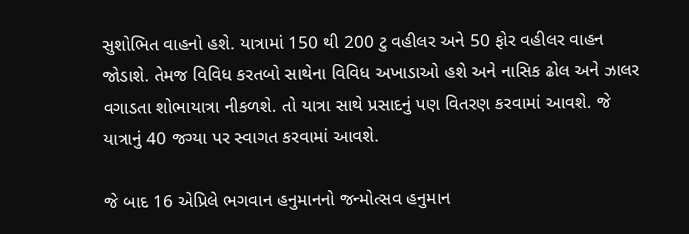સુશોભિત વાહનો હશે. યાત્રામાં 150 થી 200 ટુ વહીલર અને 50 ફોર વહીલર વાહન જોડાશે. તેમજ વિવિધ કરતબો સાથેના વિવિધ અખાડાઓ હશે અને નાસિક ઢોલ અને ઝાલર વગાડતા શોભાયાત્રા નીકળશે. તો યાત્રા સાથે પ્રસાદનું પણ વિતરણ કરવામાં આવશે. જે યાત્રાનું 40 જગ્યા પર સ્વાગત કરવામાં આવશે.

જે બાદ 16 એપ્રિલે ભગવાન હનુમાનનો જન્મોત્સવ હનુમાન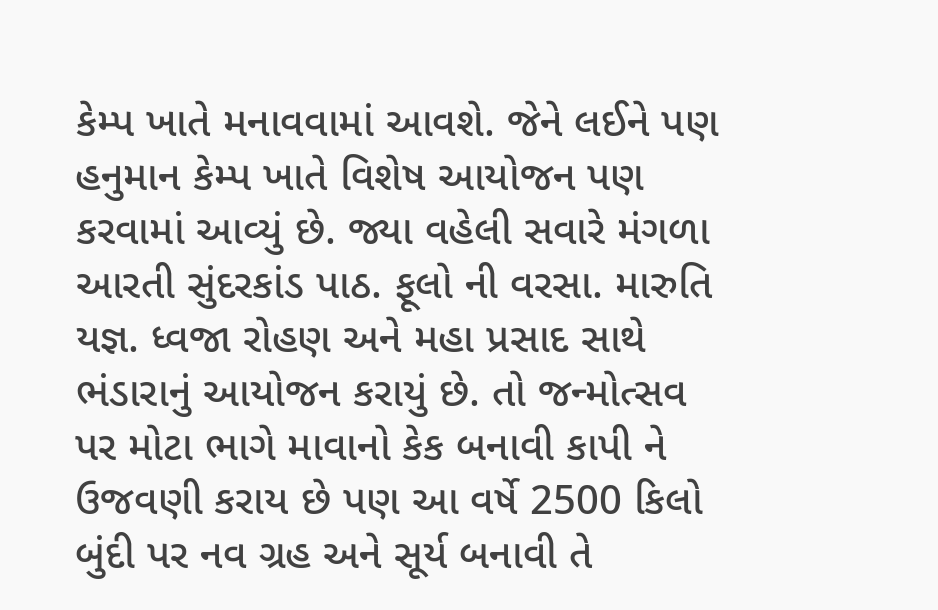કેમ્પ ખાતે મનાવવામાં આવશે. જેને લઈને પણ હનુમાન કેમ્પ ખાતે વિશેષ આયોજન પણ કરવામાં આવ્યું છે. જ્યા વહેલી સવારે મંગળા આરતી સુંદરકાંડ પાઠ. ફૂલો ની વરસા. મારુતિ યજ્ઞ. ધ્વજા રોહણ અને મહા પ્રસાદ સાથે ભંડારાનું આયોજન કરાયું છે. તો જન્મોત્સવ પર મોટા ભાગે માવાનો કેક બનાવી કાપી ને ઉજવણી કરાય છે પણ આ વર્ષે 2500 કિલો બુંદી પર નવ ગ્રહ અને સૂર્ય બનાવી તે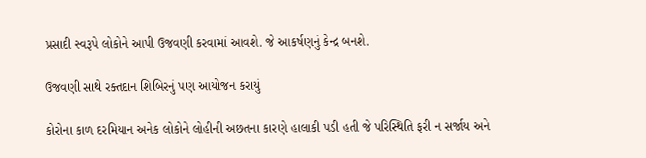પ્રસાદી સ્વરૂપે લોકોને આપી ઉજવણી કરવામાં આવશે. જે આકર્ષણનું કેન્દ્ર બનશે.

ઉજવણી સાથે રક્તદાન શિબિરનું પણ આયોજન કરાયું

કોરોના કાળ દરમિયાન અનેક લોકોને લોહીની અછતના કારણે હાલાકી પડી હતી જે પરિસ્થિતિ ફરી ન સર્જાય અને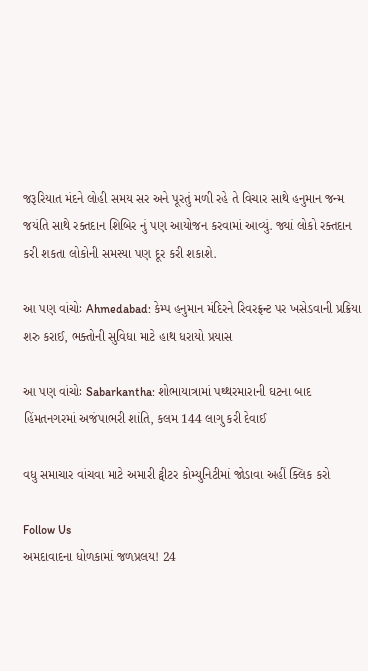જરૂરિયાત મંદને લોહી સમય સર અને પૂરતું મળી રહે તે વિચાર સાથે હનુમાન જન્મ જયંતિ સાથે રક્તદાન શિબિર નું પણ આયોજન કરવામાં આવ્યું. જ્યાં લોકો રક્તદાન કરી શકતા લોકોની સમસ્યા પણ દૂર કરી શકાશે.

આ પણ વાંચોઃ Ahmedabad: કેમ્પ હનુમાન મંદિરને રિવરફ્રન્ટ પર ખસેડવાની પ્રક્રિયા શરુ કરાઈ, ભક્તોની સુવિધા માટે હાથ ધરાયો પ્રયાસ

આ પણ વાંચોઃ Sabarkantha: શોભાયાત્રામાં પથ્થરમારાની ઘટના બાદ હિંમતનગરમાં અજંપાભરી શાંતિ, કલમ 144 લાગુ કરી દેવાઈ

વધુ સમાચાર વાંચવા માટે અમારી ટ્વીટર કોમ્યુનિટીમાં જોડાવા અહીં ક્લિક કરો

Follow Us
અમદાવાદના ધોળકામાં જળપ્રલય! 24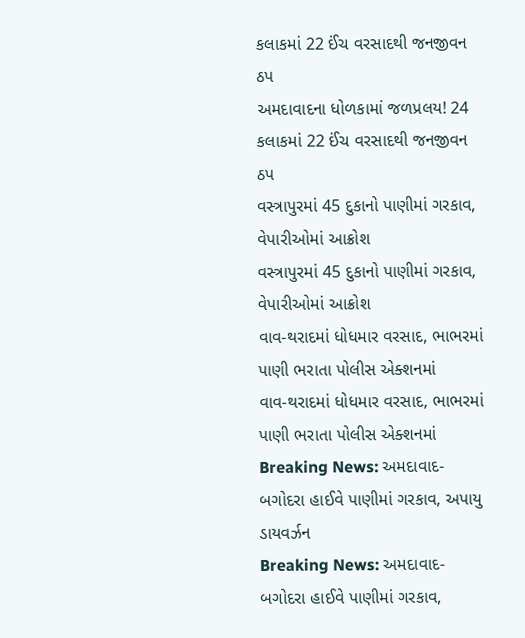કલાકમાં 22 ઈંચ વરસાદથી જનજીવન ઠપ
અમદાવાદના ધોળકામાં જળપ્રલય! 24 કલાકમાં 22 ઈંચ વરસાદથી જનજીવન ઠપ
વસ્ત્રાપુરમાં 45 દુકાનો પાણીમાં ગરકાવ, વેપારીઓમાં આક્રોશ
વસ્ત્રાપુરમાં 45 દુકાનો પાણીમાં ગરકાવ, વેપારીઓમાં આક્રોશ
વાવ-થરાદમાં ધોધમાર વરસાદ, ભાભરમાં પાણી ભરાતા પોલીસ એક્શનમાં
વાવ-થરાદમાં ધોધમાર વરસાદ, ભાભરમાં પાણી ભરાતા પોલીસ એક્શનમાં
Breaking News: અમદાવાદ-બગોદરા હાઈવે પાણીમાં ગરકાવ, અપાયુ ડાયવર્ઝન
Breaking News: અમદાવાદ-બગોદરા હાઈવે પાણીમાં ગરકાવ,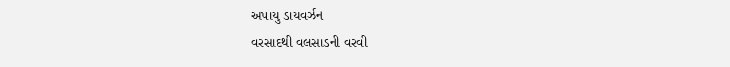અપાયુ ડાયવર્ઝન
વરસાદથી વલસાડની વરવી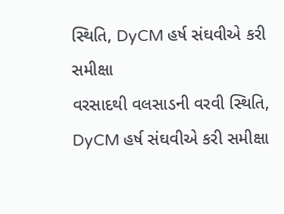સ્થિતિ, DyCM હર્ષ સંઘવીએ કરી સમીક્ષા
વરસાદથી વલસાડની વરવી સ્થિતિ, DyCM હર્ષ સંઘવીએ કરી સમીક્ષા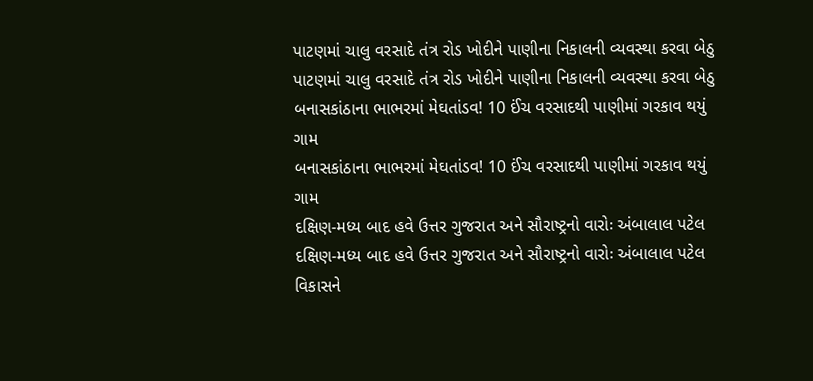પાટણમાં ચાલુ વરસાદે તંત્ર રોડ ખોદીને પાણીના નિકાલની વ્યવસ્થા કરવા બેઠુ
પાટણમાં ચાલુ વરસાદે તંત્ર રોડ ખોદીને પાણીના નિકાલની વ્યવસ્થા કરવા બેઠુ
બનાસકાંઠાના ભાભરમાં મેઘતાંડવ! 10 ઈંચ વરસાદથી પાણીમાં ગરકાવ થયું ગામ
બનાસકાંઠાના ભાભરમાં મેઘતાંડવ! 10 ઈંચ વરસાદથી પાણીમાં ગરકાવ થયું ગામ
દક્ષિણ-મધ્ય બાદ હવે ઉત્તર ગુજરાત અને સૌરાષ્ટ્રનો વારોઃ અંબાલાલ પટેલ
દક્ષિણ-મધ્ય બાદ હવે ઉત્તર ગુજરાત અને સૌરાષ્ટ્રનો વારોઃ અંબાલાલ પટેલ
વિકાસને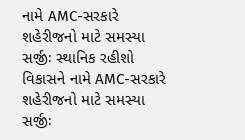નામે AMC-સરકારે શહેરીજનો માટે સમસ્યા સર્જીઃ સ્થાનિક રહીશો
વિકાસને નામે AMC-સરકારે શહેરીજનો માટે સમસ્યા સર્જીઃ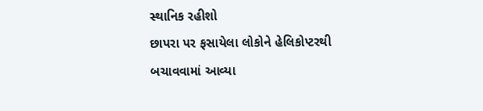સ્થાનિક રહીશો
છાપરા પર ફસાયેલા લોકોને હેલિકોપ્ટરથી બચાવવામાં આવ્યા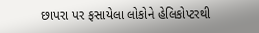છાપરા પર ફસાયેલા લોકોને હેલિકોપ્ટરથી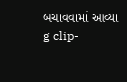બચાવવામાં આવ્યા
g clip-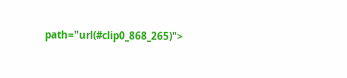path="url(#clip0_868_265)">